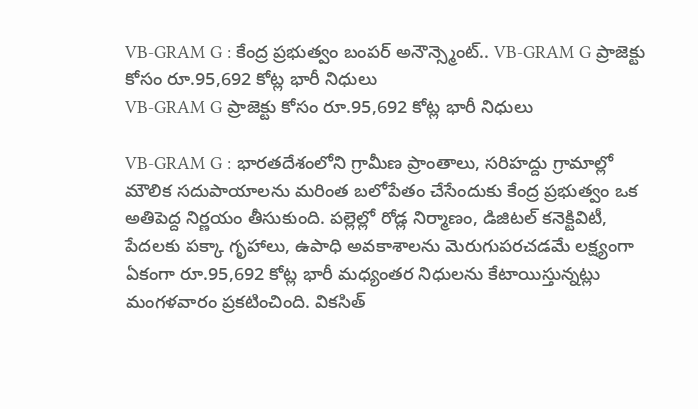VB-GRAM G : కేంద్ర ప్రభుత్వం బంపర్ అనౌన్స్మెంట్.. VB-GRAM G ప్రాజెక్టు కోసం రూ.95,692 కోట్ల భారీ నిధులు
VB-GRAM G ప్రాజెక్టు కోసం రూ.95,692 కోట్ల భారీ నిధులు

VB-GRAM G : భారతదేశంలోని గ్రామీణ ప్రాంతాలు, సరిహద్దు గ్రామాల్లో మౌలిక సదుపాయాలను మరింత బలోపేతం చేసేందుకు కేంద్ర ప్రభుత్వం ఒక అతిపెద్ద నిర్ణయం తీసుకుంది. పల్లెల్లో రోడ్ల నిర్మాణం, డిజిటల్ కనెక్టివిటీ, పేదలకు పక్కా గృహాలు, ఉపాధి అవకాశాలను మెరుగుపరచడమే లక్ష్యంగా ఏకంగా రూ.95,692 కోట్ల భారీ మధ్యంతర నిధులను కేటాయిస్తున్నట్లు మంగళవారం ప్రకటించింది. వికసిత్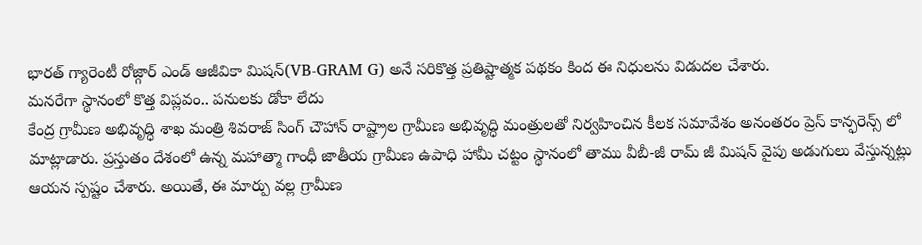భారత్ గ్యారెంటీ రోజ్గార్ ఎండ్ ఆజీవికా మిషన్(VB-GRAM G) అనే సరికొత్త ప్రతిష్టాత్మక పథకం కింద ఈ నిధులను విడుదల చేశారు.
మనరేగా స్థానంలో కొత్త విప్లవం.. పనులకు డోకా లేదు
కేంద్ర గ్రామీణ అభివృద్ధి శాఖ మంత్రి శివరాజ్ సింగ్ చౌహాన్ రాష్ట్రాల గ్రామీణ అభివృద్ధి మంత్రులతో నిర్వహించిన కీలక సమావేశం అనంతరం ప్రెస్ కాన్ఫరెన్స్ లో మాట్లాడారు. ప్రస్తుతం దేశంలో ఉన్న మహాత్మా గాంధీ జాతీయ గ్రామీణ ఉపాధి హామీ చట్టం స్థానంలో తాము వీబీ-జీ రామ్ జీ మిషన్ వైపు అడుగులు వేస్తున్నట్లు ఆయన స్పష్టం చేశారు. అయితే, ఈ మార్పు వల్ల గ్రామీణ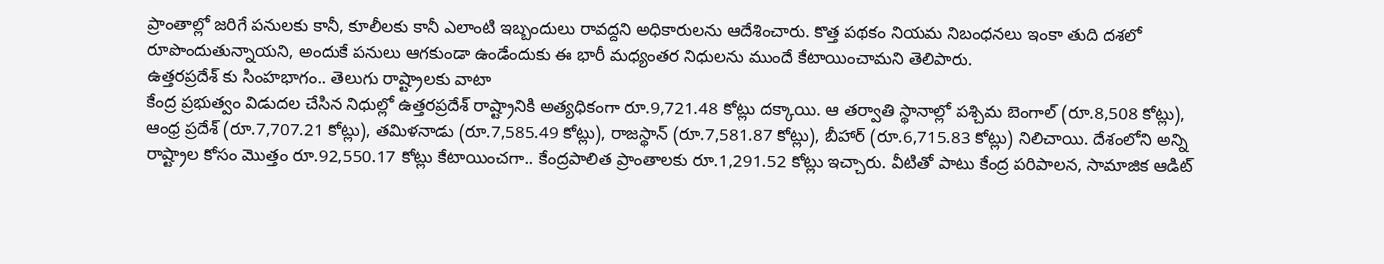ప్రాంతాల్లో జరిగే పనులకు కానీ, కూలీలకు కానీ ఎలాంటి ఇబ్బందులు రావద్దని అధికారులను ఆదేశించారు. కొత్త పథకం నియమ నిబంధనలు ఇంకా తుది దశలో రూపొందుతున్నాయని, అందుకే పనులు ఆగకుండా ఉండేందుకు ఈ భారీ మధ్యంతర నిధులను ముందే కేటాయించామని తెలిపారు.
ఉత్తరప్రదేశ్ కు సింహభాగం.. తెలుగు రాష్ట్రాలకు వాటా
కేంద్ర ప్రభుత్వం విడుదల చేసిన నిధుల్లో ఉత్తరప్రదేశ్ రాష్ట్రానికి అత్యధికంగా రూ.9,721.48 కోట్లు దక్కాయి. ఆ తర్వాతి స్థానాల్లో పశ్చిమ బెంగాల్ (రూ.8,508 కోట్లు), ఆంధ్ర ప్రదేశ్ (రూ.7,707.21 కోట్లు), తమిళనాడు (రూ.7,585.49 కోట్లు), రాజస్థాన్ (రూ.7,581.87 కోట్లు), బీహార్ (రూ.6,715.83 కోట్లు) నిలిచాయి. దేశంలోని అన్ని రాష్ట్రాల కోసం మొత్తం రూ.92,550.17 కోట్లు కేటాయించగా.. కేంద్రపాలిత ప్రాంతాలకు రూ.1,291.52 కోట్లు ఇచ్చారు. వీటితో పాటు కేంద్ర పరిపాలన, సామాజిక ఆడిట్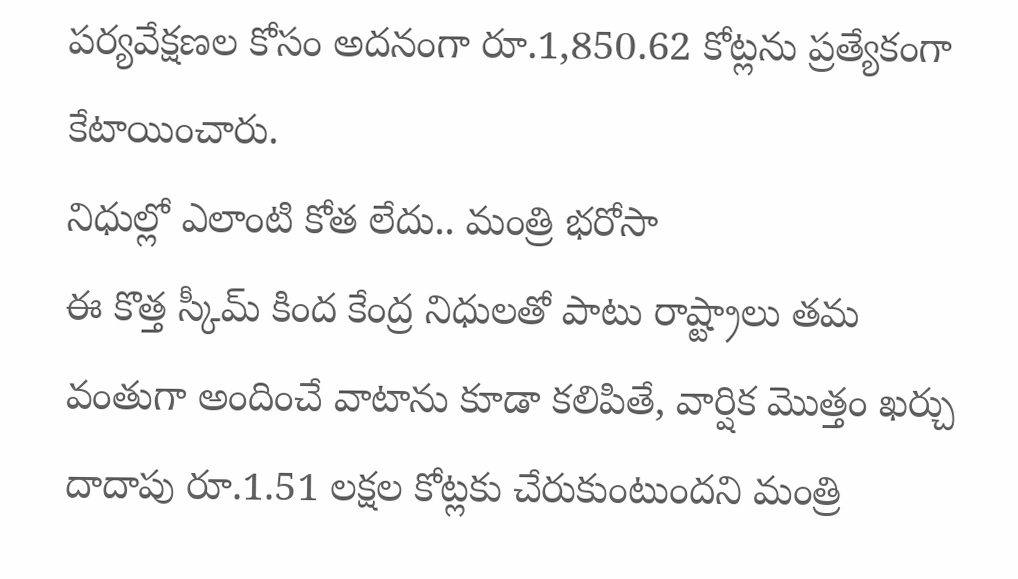పర్యవేక్షణల కోసం అదనంగా రూ.1,850.62 కోట్లను ప్రత్యేకంగా కేటాయించారు.
నిధుల్లో ఎలాంటి కోత లేదు.. మంత్రి భరోసా
ఈ కొత్త స్కీమ్ కింద కేంద్ర నిధులతో పాటు రాష్ట్రాలు తమ వంతుగా అందించే వాటాను కూడా కలిపితే, వార్షిక మొత్తం ఖర్చు దాదాపు రూ.1.51 లక్షల కోట్లకు చేరుకుంటుందని మంత్రి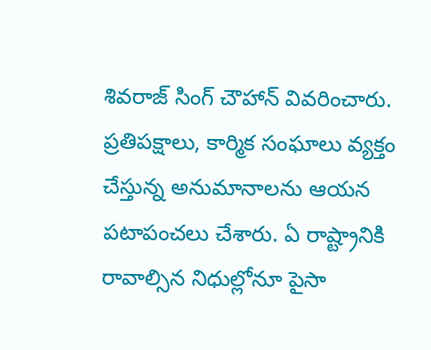శివరాజ్ సింగ్ చౌహాన్ వివరించారు. ప్రతిపక్షాలు, కార్మిక సంఘాలు వ్యక్తం చేస్తున్న అనుమానాలను ఆయన పటాపంచలు చేశారు. ఏ రాష్ట్రానికి రావాల్సిన నిధుల్లోనూ పైసా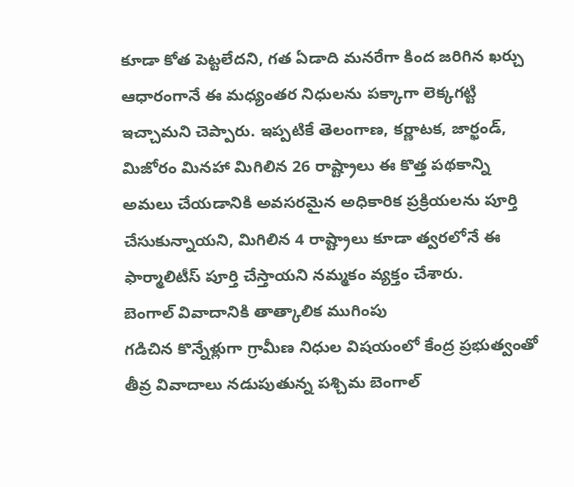కూడా కోత పెట్టలేదని, గత ఏడాది మనరేగా కింద జరిగిన ఖర్చు ఆధారంగానే ఈ మధ్యంతర నిధులను పక్కాగా లెక్కగట్టి ఇచ్చామని చెప్పారు. ఇప్పటికే తెలంగాణ, కర్ణాటక, జార్ఖండ్, మిజోరం మినహా మిగిలిన 26 రాష్ట్రాలు ఈ కొత్త పథకాన్ని అమలు చేయడానికి అవసరమైన అధికారిక ప్రక్రియలను పూర్తి చేసుకున్నాయని, మిగిలిన 4 రాష్ట్రాలు కూడా త్వరలోనే ఈ ఫార్మాలిటీస్ పూర్తి చేస్తాయని నమ్మకం వ్యక్తం చేశారు.
బెంగాల్ వివాదానికి తాత్కాలిక ముగింపు
గడిచిన కొన్నేళ్లుగా గ్రామీణ నిధుల విషయంలో కేంద్ర ప్రభుత్వంతో తీవ్ర వివాదాలు నడుపుతున్న పశ్చిమ బెంగాల్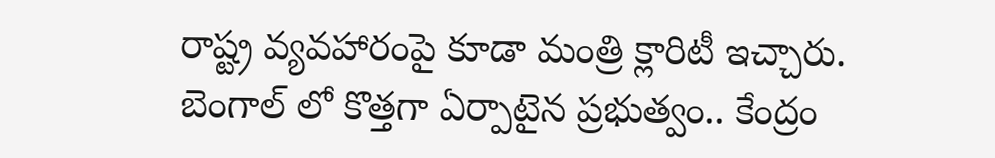రాష్ట్ర వ్యవహారంపై కూడా మంత్రి క్లారిటీ ఇచ్చారు. బెంగాల్ లో కొత్తగా ఏర్పాటైన ప్రభుత్వం.. కేంద్రం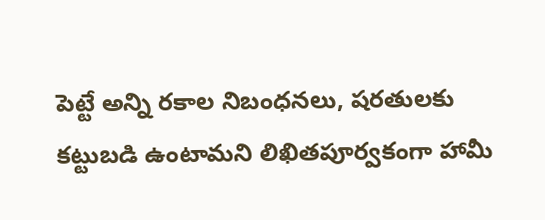పెట్టే అన్ని రకాల నిబంధనలు, షరతులకు కట్టుబడి ఉంటామని లిఖితపూర్వకంగా హామీ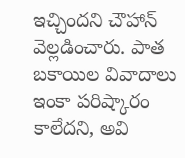ఇచ్చిందని చౌహాన్ వెల్లడించారు. పాత బకాయిల వివాదాలు ఇంకా పరిష్కారం కాలేదని, అవి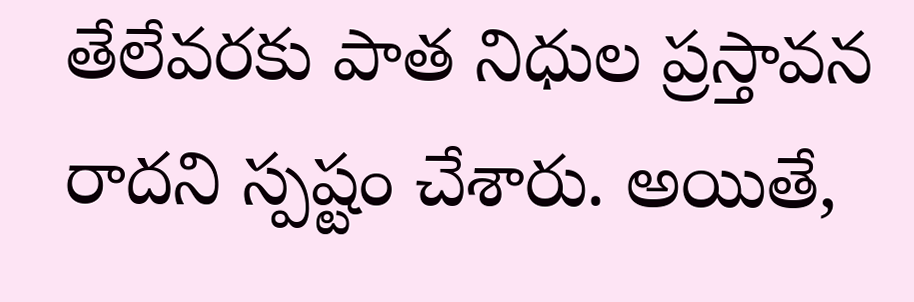తేలేవరకు పాత నిధుల ప్రస్తావన రాదని స్పష్టం చేశారు. అయితే,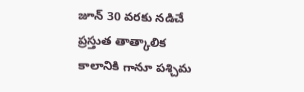జూన్ 30 వరకు నడిచే ప్రస్తుత తాత్కాలిక కాలానికి గానూ పశ్చిమ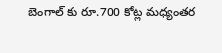బెంగాల్ కు రూ.700 కోట్ల మధ్యంతర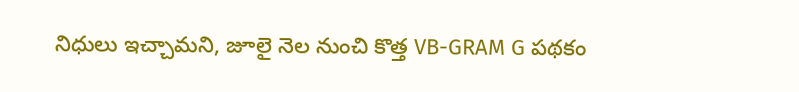నిధులు ఇచ్చామని, జూలై నెల నుంచి కొత్త VB-GRAM G పథకం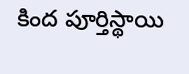కింద పూర్తిస్థాయి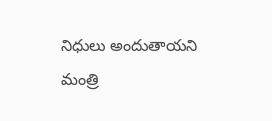నిధులు అందుతాయని మంత్రి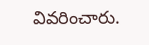వివరించారు.